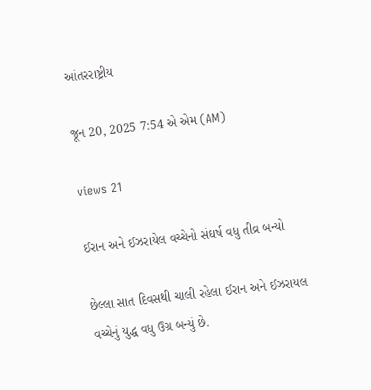આંતરરાષ્ટ્રીય

જૂન 20, 2025 7:54 એ એમ (AM)

views 21

ઈરાન અને ઈઝરાયેલ વચ્ચેનો સંઘર્ષ વધુ તીવ્ર બન્યો

છેલ્લા સાત દિવસથી ચાલી રહેલા ઈરાન અને ઈઝરાયલ વચ્ચેનું યુદ્ધ વધુ ઉગ્ર બન્યું છે.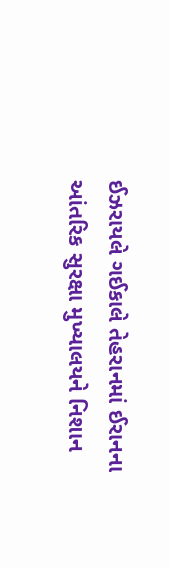ઈઝરાયલે ગઈકાલે તેહરાનમાં ઈરાનના આંતરિક સુરક્ષા મુખ્યાલયને નિશાન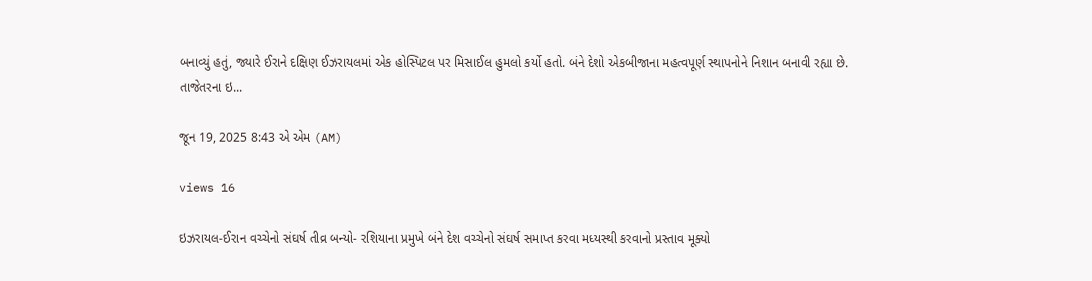બનાવ્યું હતું, જ્યારે ઈરાને દક્ષિણ ઈઝરાયલમાં એક હોસ્પિટલ પર મિસાઈલ હુમલો કર્યો હતો. બંને દેશો એકબીજાના મહત્વપૂર્ણ સ્થાપનોને નિશાન બનાવી રહ્યા છે. તાજેતરના ઇ...

જૂન 19, 2025 8:43 એ એમ (AM)

views 16

ઇઝરાયલ-ઈરાન વચ્ચેનો સંઘર્ષ તીવ્ર બન્યો- રશિયાના પ્રમુખે બંને દેશ વચ્ચેનો સંઘર્ષ સમાપ્ત કરવા મધ્યસ્થી કરવાનો પ્રસ્તાવ મૂક્યો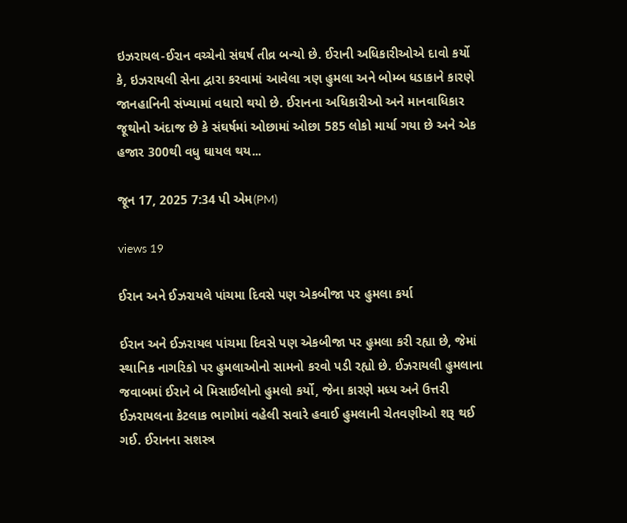ઇઝરાયલ-ઈરાન વચ્ચેનો સંઘર્ષ તીવ્ર બન્યો છે. ઈરાની અધિકારીઓએ દાવો કર્યો કે, ઇઝરાયલી સેના દ્વારા કરવામાં આવેલા ત્રણ હુમલા અને બોમ્બ ધડાકાને કારણે જાનહાનિની સંખ્યામાં વધારો થયો છે. ઈરાનના અધિકારીઓ અને માનવાધિકાર જૂથોનો અંદાજ છે કે સંઘર્ષમાં ઓછામાં ઓછા 585 લોકો માર્યા ગયા છે અને એક હજાર 300થી વધુ ઘાયલ થય...

જૂન 17, 2025 7:34 પી એમ(PM)

views 19

ઈરાન અને ઈઝરાયલે પાંચમા દિવસે પણ એકબીજા પર હુમલા કર્યા

ઈરાન અને ઈઝરાયલ પાંચમા દિવસે પણ એકબીજા પર હુમલા કરી રહ્યા છે, જેમાં સ્થાનિક નાગરિકો પર હુમલાઓનો સામનો કરવો પડી રહ્યો છે. ઈઝરાયલી હુમલાના જવાબમાં ઈરાને બે મિસાઈલોનો હુમલો કર્યો, જેના કારણે મધ્ય અને ઉત્તરી ઈઝરાયલના કેટલાક ભાગોમાં વહેલી સવારે હવાઈ હુમલાની ચેતવણીઓ શરૂ થઈ ગઈ. ઈરાનના સશસ્ત્ર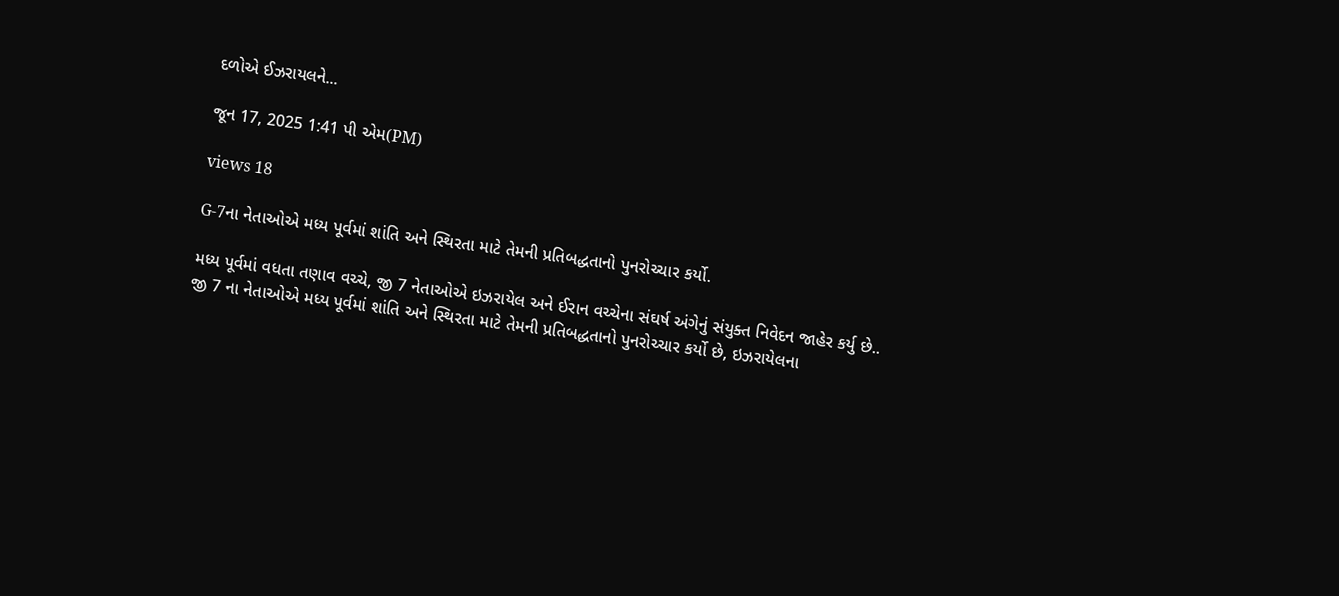દળોએ ઈઝરાયલને...

જૂન 17, 2025 1:41 પી એમ(PM)

views 18

G-7ના નેતાઓએ મધ્ય પૂર્વમાં શાંતિ અને સ્થિરતા માટે તેમની પ્રતિબદ્ધતાનો પુનરોચ્ચાર કર્યો.

મધ્ય પૂર્વમાં વધતા તણાવ વચ્ચે, જી 7 નેતાઓએ ઇઝરાયેલ અને ઈરાન વચ્ચેના સંઘર્ષ અંગેનું સંયુક્ત નિવેદન જાહેર કર્યુ છે.. જી 7 ના નેતાઓએ મધ્ય પૂર્વમાં શાંતિ અને સ્થિરતા માટે તેમની પ્રતિબદ્ધતાનો પુનરોચ્ચાર કર્યો છે, ઇઝરાયેલના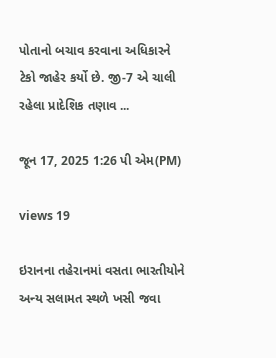પોતાનો બચાવ કરવાના અધિકારને ટેકો જાહેર કર્યો છે. જી-7 એ ચાલી રહેલા પ્રાદેશિક તણાવ ...

જૂન 17, 2025 1:26 પી એમ(PM)

views 19

ઇરાનના તહેરાનમાં વસતા ભારતીયોને અન્ય સલામત સ્થળે ખસી જવા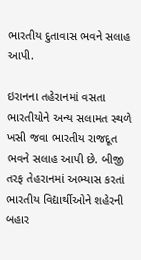ભારતીય દુતાવાસ ભવને સલાહ આપી.

ઇરાનના તહેરાનમાં વસતા ભારતીયોને અન્ય સલામત સ્થળે ખસી જવા ભારતીય રાજદૂત ભવને સલાહ આપી છે. બીજી તરફ તેહરાનમાં અભ્યાસ કરતાં ભારતીય વિદ્યાર્થીઓને શહેરની બહાર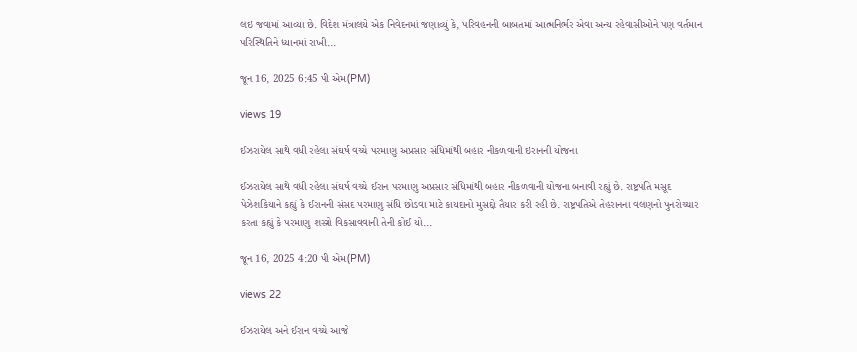લઇ જવામાં આવ્યા છે. વિદેશ મંત્રાલયે એક નિવેદનમાં જણાવ્યું કે, પરિવહનની બાબતમાં આત્મનિર્ભર એવા અન્ય રહેવાસીઓને પણ વર્તમાન પરિસ્થિતિને ધ્યાનમાં રાખી...

જૂન 16, 2025 6:45 પી એમ(PM)

views 19

ઈઝરાયેલ સાથે વધી રહેલા સંઘર્ષ વચ્ચે પરમાણુ અપ્રસાર સંધિમાંથી બહાર નીકળવાની ઇરાનની યોજના

ઈઝરાયેલ સાથે વધી રહેલા સંઘર્ષ વચ્ચે ઈરાન પરમાણુ અપ્રસાર સંધિમાંથી બહાર નીકળવાની યોજના બનાવી રહ્યું છે. રાષ્ટ્રપતિ મસૂદ પેઝેશકિયાને કહ્યું કે ઈરાનની સંસદ પરમાણુ સંધિ છોડવા માટે કાયદાનો મુસદ્દો તૈયાર કરી રહી છે. રાષ્ટ્રપતિએ તેહરાનના વલણનો પુનરોચ્ચાર કરતા કહ્યું કે પરમાણુ શસ્ત્રો વિકસાવવાની તેની કોઈ યો...

જૂન 16, 2025 4:20 પી એમ(PM)

views 22

ઈઝરાયેલ અને ઈરાન વચ્ચે આજે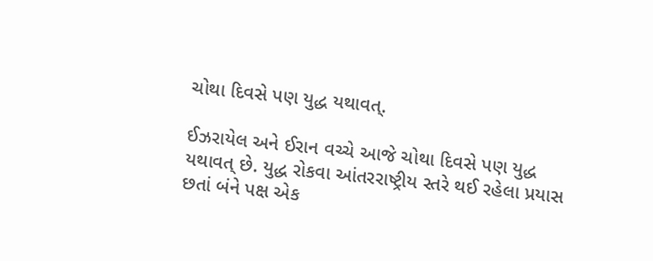ચોથા દિવસે પણ યુદ્ધ યથાવત્.

ઈઝરાયેલ અને ઈરાન વચ્ચે આજે ચોથા દિવસે પણ યુદ્ધ યથાવત્ છે. યુદ્ધ રોકવા આંતરરાષ્ટ્રીય સ્તરે થઈ રહેલા પ્રયાસ છતાં બંને પક્ષ એક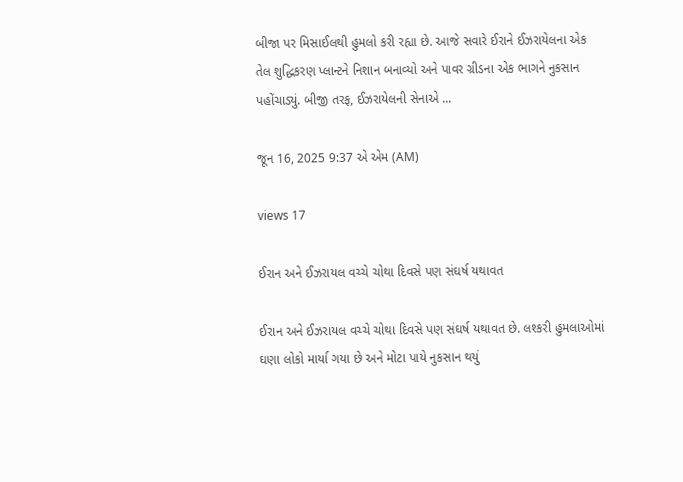બીજા પર મિસાઈલથી હુમલો કરી રહ્યા છે. આજે સવારે ઈરાને ઈઝરાયેલના એક તેલ શુદ્ધિકરણ પ્લાન્ટને નિશાન બનાવ્યો અને પાવર ગ્રીડના એક ભાગને નુકસાન પહોંચાડ્યું. બીજી તરફ, ઈઝરાયેલની સેનાએ ...

જૂન 16, 2025 9:37 એ એમ (AM)

views 17

ઈરાન અને ઈઝરાયલ વચ્ચે ચોથા દિવસે પણ સંઘર્ષ યથાવત

ઈરાન અને ઈઝરાયલ વચ્ચે ચોથા દિવસે પણ સંઘર્ષ યથાવત છે. લશ્કરી હુમલાઓમાં ઘણા લોકો માર્યા ગયા છે અને મોટા પાયે નુકસાન થયું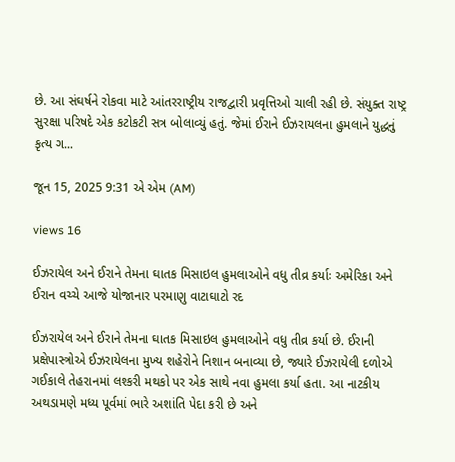છે. આ સંઘર્ષને રોકવા માટે આંતરરાષ્ટ્રીય રાજદ્વારી પ્રવૃત્તિઓ ચાલી રહી છે. સંયુક્ત રાષ્ટ્ર સુરક્ષા પરિષદે એક કટોકટી સત્ર બોલાવ્યું હતું. જેમાં ઈરાને ઈઝરાયલના હુમલાને યુદ્ધનું કૃત્ય ગ...

જૂન 15, 2025 9:31 એ એમ (AM)

views 16

ઈઝરાયેલ અને ઈરાને તેમના ઘાતક મિસાઇલ હુમલાઓને વધુ તીવ્ર કર્યાઃ અમેરિકા અને ઈરાન વચ્ચે આજે યોજાનાર પરમાણુ વાટાઘાટો રદ

ઈઝરાયેલ અને ઈરાને તેમના ઘાતક મિસાઇલ હુમલાઓને વધુ તીવ્ર કર્યા છે. ઈરાની પ્રક્ષેપાસ્ત્રોએ ઈઝરાયેલના મુખ્ય શહેરોને નિશાન બનાવ્યા છે, જ્યારે ઈઝરાયેલી દળોએ ગઈકાલે તેહરાનમાં લશ્કરી મથકો પર એક સાથે નવા હુમલા કર્યા હતા. આ નાટકીય અથડામણે મધ્ય પૂર્વમાં ભારે અશાંતિ પેદા કરી છે અને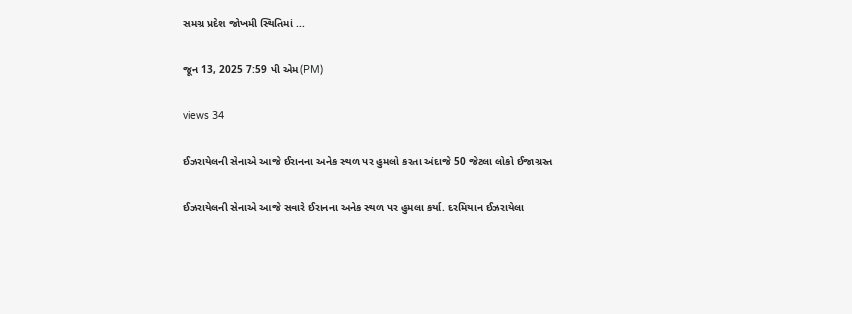સમગ્ર પ્રદેશ જોખમી સ્થિતિમાં ...

જૂન 13, 2025 7:59 પી એમ(PM)

views 34

ઈઝરાયેલની સેનાએ આજે ઈરાનના અનેક સ્થળ પર હુમલો કરતા અંદાજે 50 જેટલા લોકો ઈજાગ્રસ્ત

ઈઝરાયેલની સેનાએ આજે સવારે ઈરાનના અનેક સ્થળ પર હુમલા કર્યા. દરમિયાન ઈઝરાયેલા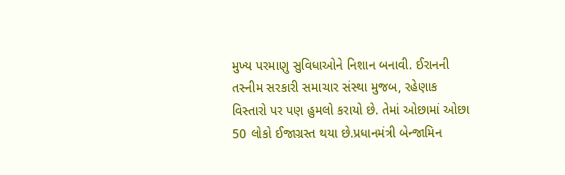મુખ્ય પરમાણુ સુવિધાઓને નિશાન બનાવી. ઈરાનની તસ્નીમ સરકારી સમાચાર સંસ્થા મુજબ, રહેણાક વિસ્તારો પર પણ હુમલો કરાયો છે. તેમાં ઓછામાં ઓછા 50 લોકો ઈજાગ્રસ્ત થયા છે.પ્રધાનમંત્રી બેન્જામિન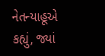નેતન્યાહૂએ કહ્યું, જ્યાં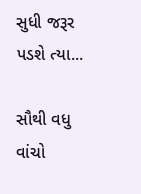સુધી જરૂર પડશે ત્યા...

સૌથી વધુ વાંચો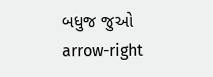બધુજ જુઓ arrow-right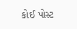કોઈ પોસ્ટ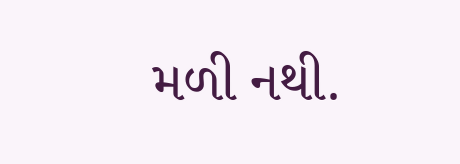મળી નથી.